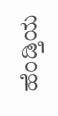ಹೆಂಡ್ತಿಯ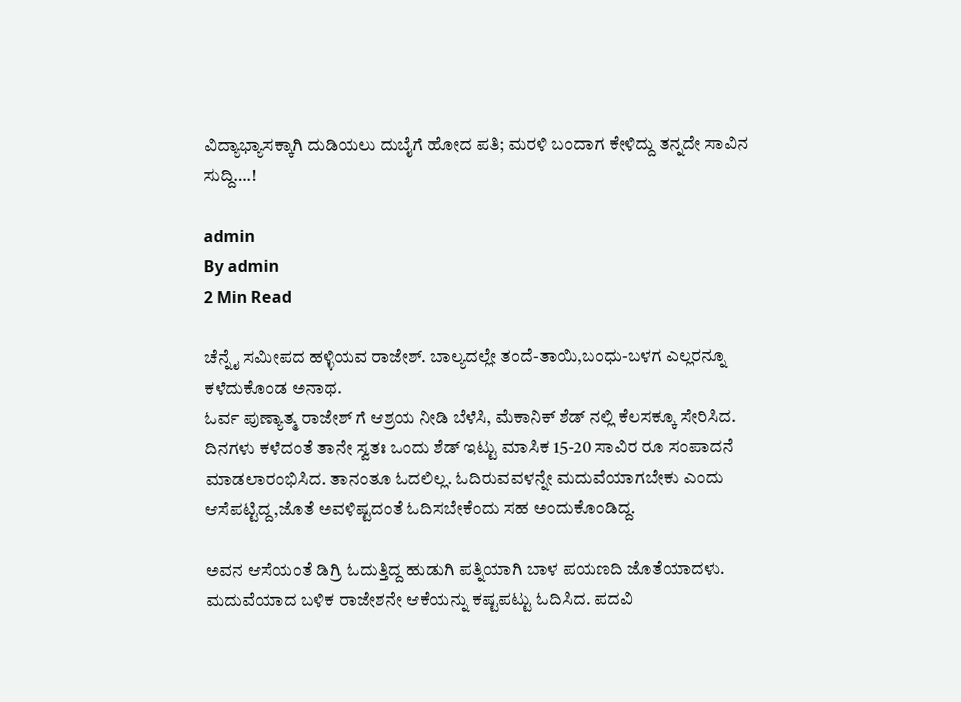ವಿದ್ಯಾಭ್ಯಾಸಕ್ಕಾಗಿ ದುಡಿಯಲು ದುಬೈಗೆ ಹೋದ ಪತಿ; ಮರಳಿ ಬಂದಾಗ ಕೇಳಿದ್ದು ತನ್ನದೇ ಸಾವಿನ ಸುದ್ದಿ….!

admin
By admin
2 Min Read

ಚೆನ್ನೈ ಸಮೀಪದ ಹಳ್ಳಿಯವ ರಾಜೇಶ್. ಬಾಲ್ಯದಲ್ಲೇ ತಂದೆ-ತಾಯಿ,ಬಂಧು-ಬಳಗ ಎಲ್ಲರನ್ನೂ ಕಳೆದುಕೊಂಡ ಅನಾಥ.
ಓರ್ವ ಪುಣ್ಯಾತ್ಮ ರಾಜೇಶ್ ಗೆ ಆಶ್ರಯ ನೀಡಿ ಬೆಳೆಸಿ, ಮೆಕಾನಿಕ್ ಶೆಡ್ ನಲ್ಲಿ ಕೆಲಸಕ್ಕೂ ಸೇರಿಸಿದ.
ದಿನಗಳು ಕಳೆದಂತೆ ತಾನೇ ಸ್ವತಃ ಒಂದು ಶೆಡ್ ಇಟ್ಟು ಮಾಸಿಕ 15-20 ಸಾವಿರ ರೂ ಸಂಪಾದನೆ‌ ಮಾಡಲಾರಂಭಿಸಿದ. ತಾನಂತೂ ಓದಲಿಲ್ಲ. ಓದಿರುವವಳನ್ನೇ‌ ಮದುವೆಯಾಗಬೇಕು ಎಂದು ಆಸೆಪಟ್ಟಿದ್ದ,ಜೊತೆ ಅವಳಿಷ್ಟದಂತೆ ಓದಿಸಬೇಕೆಂದು ಸಹ ಅಂದುಕೊಂಡಿದ್ದ.

ಅವನ ಆಸೆಯಂತೆ ಡಿಗ್ರಿ ಓದುತ್ತಿದ್ದ ಹುಡುಗಿ ಪತ್ನಿಯಾಗಿ ಬಾಳ ಪಯಣದಿ ಜೊತೆಯಾದಳು. ಮದುವೆಯಾದ ಬಳಿಕ ರಾಜೇಶನೇ ಆಕೆಯನ್ನು ಕಷ್ಟಪಟ್ಟು ಓದಿಸಿದ. ಪದವಿ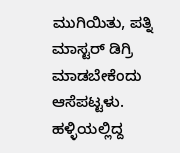ಮುಗಿಯಿತು, ಪತ್ನಿ ಮಾಸ್ಟರ್ ಡಿಗ್ರಿ ಮಾಡಬೇಕೆಂದು ಆಸೆಪಟ್ಟಳು. ಹಳ್ಳಿಯಲ್ಲಿದ್ದ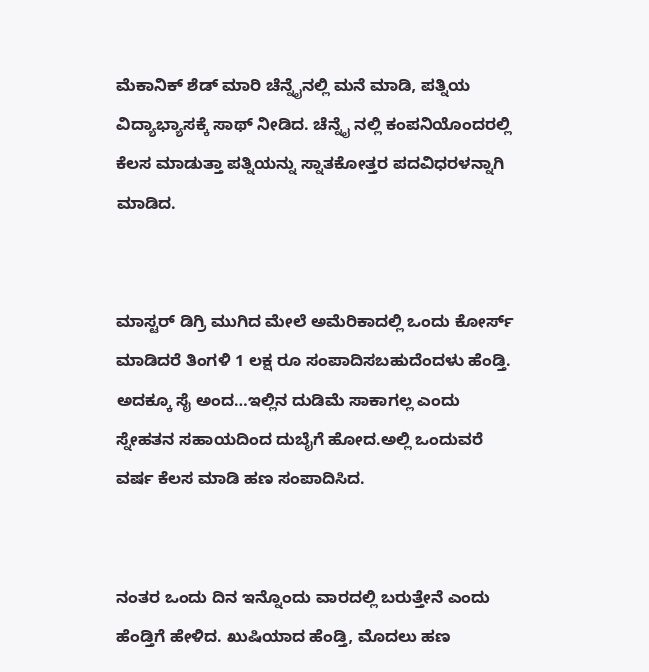ಮೆಕಾನಿಕ್ ಶೆಡ್ ಮಾರಿ ಚೆನ್ನೈನಲ್ಲಿ ಮನೆ ಮಾಡಿ, ಪತ್ನಿಯ ವಿದ್ಯಾಭ್ಯಾಸಕ್ಕೆ ಸಾಥ್ ನೀಡಿದ. ಚೆನ್ನೈ ನಲ್ಲಿ ಕಂಪನಿಯೊಂದರಲ್ಲಿ ಕೆಲಸ ಮಾಡುತ್ತಾ ಪತ್ನಿಯನ್ನು ಸ್ನಾತಕೋತ್ತರ ಪದವಿಧರಳನ್ನಾಗಿ ಮಾಡಿದ.


ಮಾಸ್ಟರ್ ಡಿಗ್ರಿ ಮುಗಿದ ಮೇಲೆ ಅಮೆರಿಕಾದಲ್ಲಿ ಒಂದು ಕೋರ್ಸ್ ಮಾಡಿದರೆ ತಿಂಗಳಿ 1 ಲಕ್ಷ ರೂ ಸಂಪಾದಿಸಬಹುದೆಂದಳು ಹೆಂಡ್ತಿ.
ಅದಕ್ಕೂ ಸೈ ಅಂದ…ಇಲ್ಲಿನ ದುಡಿಮೆ ಸಾಕಾಗಲ್ಲ ಎಂದು ಸ್ನೇಹತನ ಸಹಾಯದಿಂದ ದುಬೈಗೆ ಹೋದ.ಅಲ್ಲಿ ಒಂದುವರೆ ವರ್ಷ ಕೆಲಸ ಮಾಡಿ ಹಣ ಸಂಪಾದಿಸಿದ.


ನಂತರ ಒಂದು ದಿನ ಇನ್ನೊಂದು ವಾರದಲ್ಲಿ ಬರುತ್ತೇನೆ ಎಂದು ಹೆಂಡ್ತಿಗೆ ಹೇಳಿದ. ಖುಷಿಯಾದ ಹೆಂಡ್ತಿ, ಮೊದಲು ಹಣ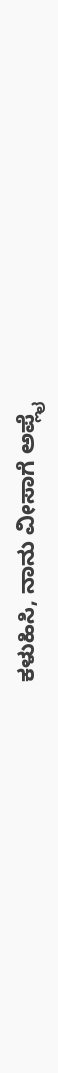ಕಳುಹಿಸಿ, ನಾನು ವೀಸಾಗೆ ಅಪ್ಲೈ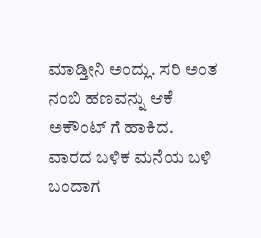ಮಾಡ್ತೀನಿ ಅಂದ್ಲು. ಸರಿ ಅಂತ ನಂಬಿ ಹಣವನ್ನು ಆಕೆ ಅಕೌಂಟ್ ಗೆ ಹಾಕಿದ.
ವಾರದ ಬಳಿಕ ಮನೆಯ ಬಳಿ‌ ಬಂದಾಗ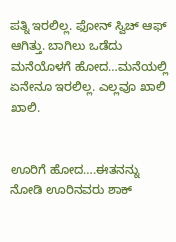ಪತ್ನಿ ಇರಲಿಲ್ಲ. ಫೋನ್ ಸ್ವಿಚ್ ಆಫ್ ಆಗಿತ್ತು. ಬಾಗಿಲು ಒಡೆದು‌ ಮನೆಯೊಳಗೆ ಹೋದ…ಮನೆಯಲ್ಲಿ ಏನೇನೂ‌ ಇರಲಿಲ್ಲ. ಎಲ್ಲವೂ ಖಾಲಿ ಖಾಲಿ.


ಊರಿಗೆ ಹೋದ….ಈತನನ್ನು ನೋಡಿ ಊರಿನವರು ಶಾಕ್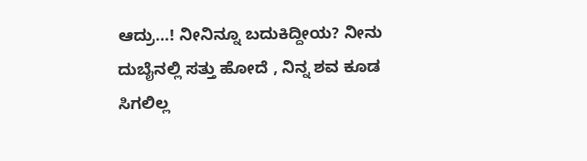ಆದ್ರು‌…! ನೀನಿನ್ನೂ ಬದುಕಿದ್ದೀಯ? ನೀನು ದುಬೈನಲ್ಲಿ ಸತ್ತು ಹೋದೆ , ನಿನ್ನ ಶವ ಕೂಡ ಸಿಗಲಿಲ್ಲ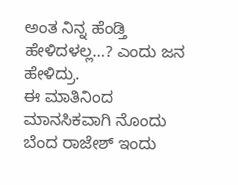ಅಂತ ನಿನ್ನ ಹೆಂಡ್ತಿ ಹೇಳಿದಳಲ್ಲ…? ಎಂದು ಜನ ಹೇಳಿದ್ರು.
ಈ ಮಾತಿನಿಂದ ಮಾನಸಿಕವಾಗಿ ನೊಂದು ಬೆಂದ ರಾಜೇಶ್ ಇಂದು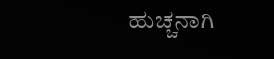ಹುಚ್ಚನಾಗಿ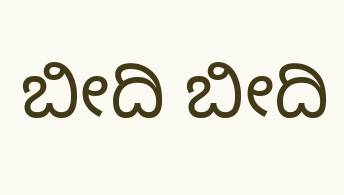ಬೀದಿ ಬೀದಿ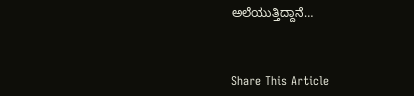ಅಲೆಯುತ್ತಿದ್ದಾನೆ…



Share This Article